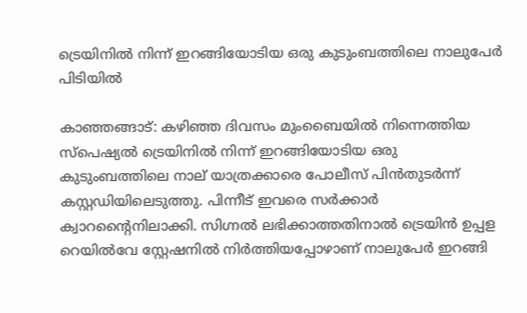ട്രെയിനിൽ നിന്ന് ഇറങ്ങിയോടിയ ഒരു കുടുംബത്തിലെ നാലുപേർ പിടിയിൽ

കാഞ്ഞങ്ങാട്: കഴിഞ്ഞ ദിവസം മുംബൈയിൽ നിന്നെത്തിയ സ്‌പെഷ്യല്‍ ട്രെയിനില്‍ നിന്ന് ഇറങ്ങിയോടിയ ഒരു കുടുംബത്തിലെ നാല് യാത്രക്കാരെ പോലീസ് പിൻതുടർന്ന് കസ്റ്റഡിയിലെടുത്തു. പിന്നീട് ഇവരെ സര്‍ക്കാര്‍ ക്വാറന്‍റൈനിലാക്കി. സിഗ്നല്‍ ലഭിക്കാത്തതിനാൽ ട്രെയിന്‍ ഉപ്പള റെയില്‍വേ സ്റ്റേഷനില്‍ നിര്‍ത്തിയപ്പോഴാണ് നാലുപേര്‍ ഇറങ്ങി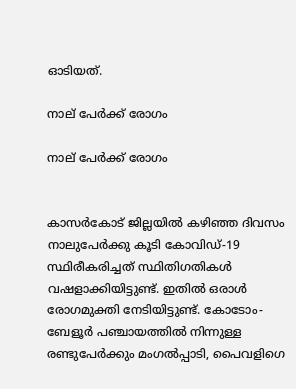ഓടിയത്.

നാല് പേർക്ക് രോഗം

നാല് പേർക്ക് രോഗം


കാസർകോട് ജില്ലയില്‍ കഴിഞ്ഞ ദിവസം നാലുപേര്‍ക്കു കൂടി കോവിഡ്-19 സ്ഥിരീകരിച്ചത് സ്ഥിതിഗതികൾ വഷളാക്കിയിട്ടുണ്ട്. ഇതിൽ ഒരാള്‍ രോഗമുക്തി നേടിയിട്ടുണ്ട്. കോടോം-ബേളൂര്‍ പഞ്ചായത്തില്‍ നിന്നുള്ള രണ്ടുപേര്‍ക്കും മംഗല്‍പ്പാടി, പൈവളിഗെ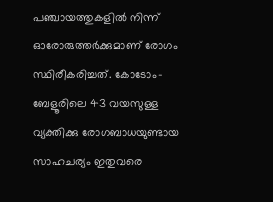പഞ്ചായത്തുകളില്‍ നിന്ന് ഓരോരുത്തര്‍ക്കുമാണ് രോഗം സ്ഥിരീകരിച്ചത്. കോടോം-ബേളൂരിലെ 43 വയസുള്ള വ്യക്തിക്കു രോഗബാധയുണ്ടായ സാഹചര്യം ഇതുവരെ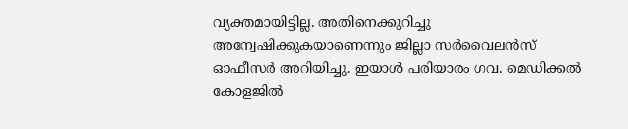വ്യക്തമായിട്ടില്ല. അതിനെക്കുറിച്ചു അന്വേഷിക്കുകയാണെന്നും ജില്ലാ സർവൈലൻസ് ഓഫീസർ അറിയിച്ചു. ഇയാൾ പരിയാരം ഗവ. മെഡിക്കല്‍ കോളജില്‍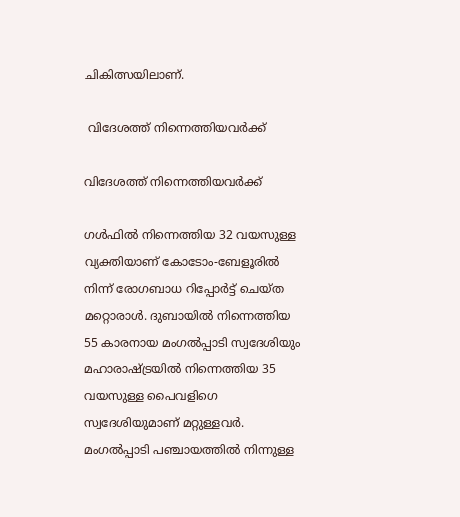ചികിത്സയിലാണ്.

 വിദേശത്ത് നിന്നെത്തിയവർക്ക്

വിദേശത്ത് നിന്നെത്തിയവർക്ക്

ഗള്‍ഫില്‍ നിന്നെത്തിയ 32 വയസുള്ള വ്യക്തിയാണ് കോടോം-ബേളൂരില്‍ നിന്ന് രോഗബാധ റിപ്പോര്‍ട്ട് ചെയ്ത മറ്റൊരാൾ. ദുബായില്‍ നിന്നെത്തിയ 55 കാരനായ മംഗല്‍പ്പാടി സ്വദേശിയും മഹാരാഷ്ട്രയില്‍ നിന്നെത്തിയ 35 വയസുള്ള പൈവളിഗെ സ്വദേശിയുമാണ് മറ്റുള്ളവര്‍. മംഗല്‍പ്പാടി പഞ്ചായത്തില്‍ നിന്നുള്ള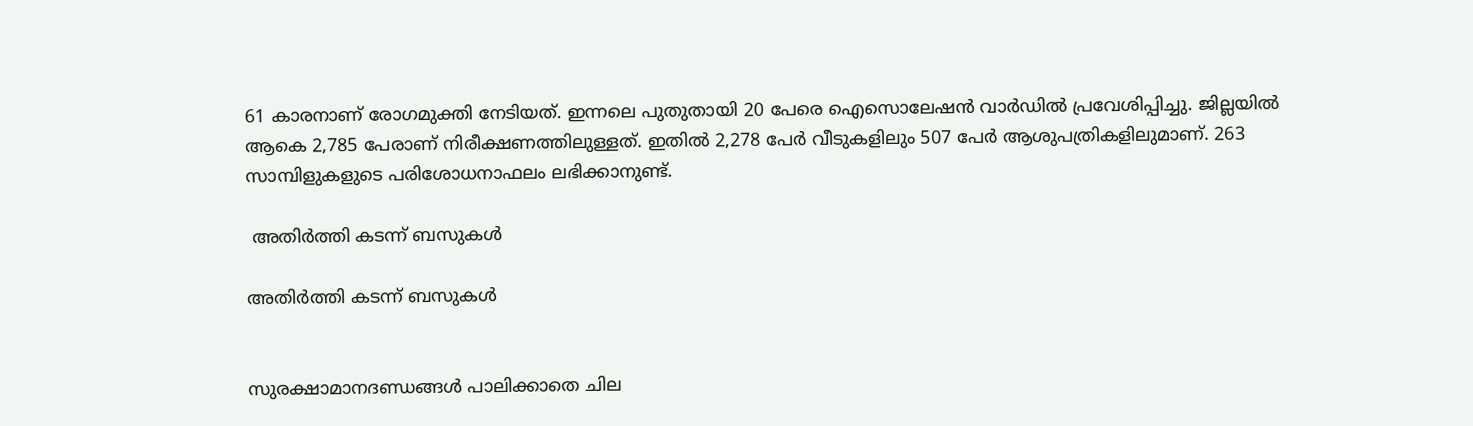61 കാരനാണ് രോഗമുക്തി നേടിയത്. ഇന്നലെ പുതുതായി 20 പേരെ ഐസൊലേഷന്‍ വാര്‍ഡില്‍ പ്രവേശിപ്പിച്ചു. ജില്ലയില്‍ ആകെ 2,785 പേരാണ് നിരീക്ഷണത്തിലുള്ളത്. ഇതില്‍ 2,278 പേര്‍ വീടുകളിലും 507 പേര്‍ ആശുപത്രികളിലുമാണ്. 263 സാമ്പിളുകളുടെ പരിശോധനാഫലം ലഭിക്കാനുണ്ട്.

 അതിർത്തി കടന്ന് ബസുകൾ

അതിർത്തി കടന്ന് ബസുകൾ


സുരക്ഷാമാനദണ്ഡങ്ങൾ പാലിക്കാതെ ചില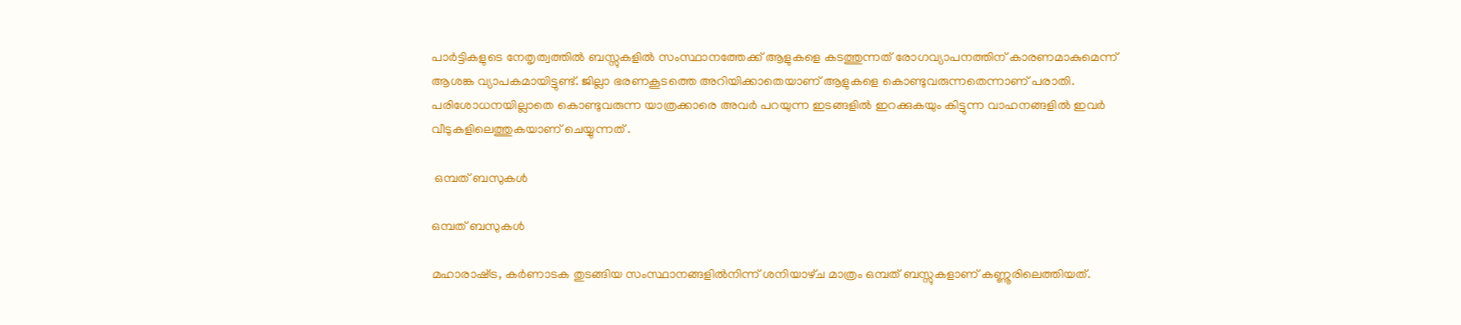പാർട്ടികളുടെ നേതൃത്വത്തിൽ‌ ബസ്സുകളിൽ സംസ്ഥാനത്തേക്ക്‌ ആളുകളെ കടത്തുന്നത്‌ രോഗവ്യാപനത്തിന്‌ കാരണമാകുമെന്ന്‌ ആശങ്ക വ്യാപകമായിട്ടുണ്ട്. ജില്ലാ ഭരണകൂടത്തെ അറിയിക്കാതെയാണ്‌ ആളുകളെ കൊണ്ടുവരുന്നതെന്നാണ് പരാതി. പരിശോധനയില്ലാതെ കൊണ്ടുവരുന്ന യാത്രക്കാരെ അവർ പറയുന്ന ഇടങ്ങളിൽ ഇറക്കുകയും കിട്ടുന്ന വാഹനങ്ങളിൽ ഇവർ വീടുകളിലെത്തുകയാണ്‌ ചെയ്യുന്നത് .

 ഒമ്പത് ബസുകൾ

ഒമ്പത് ബസുകൾ

മഹാരാഷ്‌ട്ര, കർണാടക തുടങ്ങിയ സംസ്ഥാനങ്ങളിൽനിന്ന് ശനിയാഴ്‌ച മാത്രം‌ ഒമ്പത്‌ ബസ്സുകളാണ്‌ കണ്ണൂരിലെത്തിയത്‌.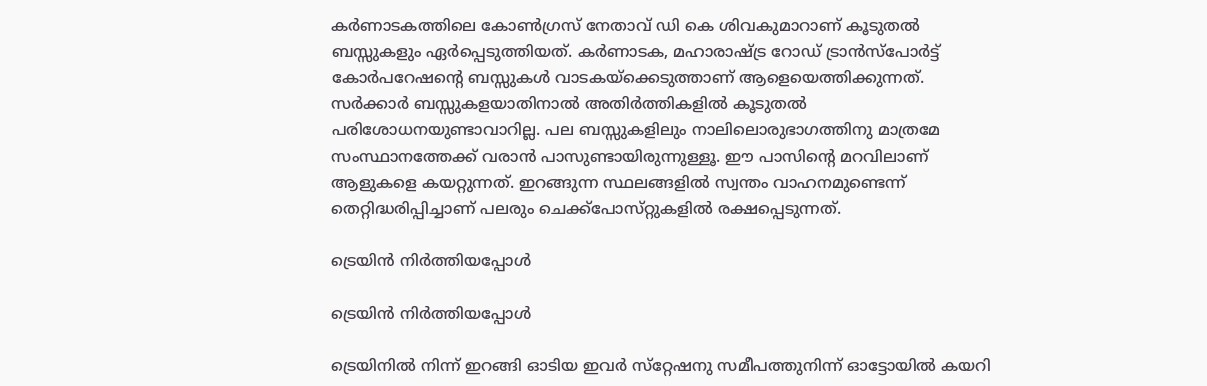കർണാടകത്തിലെ കോൺഗ്രസ് നേതാവ് ഡി കെ ശിവകുമാറാണ് കൂടുതൽ ബസ്സുകളും ഏർപ്പെടുത്തിയത്‌. കർണാടക, മഹാരാഷ്‌ട്ര റോഡ്‌ ട്രാൻസ്‌പോർട്ട്‌‌ കോർപറേഷന്റെ ബസ്സുകൾ വാടകയ്‌ക്കെടുത്താണ്‌ ആളെയെത്തിക്കുന്നത്. സർക്കാർ ബസ്സുകളയാതിനാൽ അതിർത്തികളിൽ കൂടുതൽ പരിശോധനയുണ്ടാവാറില്ല. പല ബസ്സുകളിലും നാലിലൊരുഭാഗത്തിനു മാത്രമേ സംസ്ഥാനത്തേക്ക്‌ വരാൻ പാസുണ്ടായിരുന്നുള്ളൂ. ഈ പാസിന്റെ മറവിലാണ്‌ ആളുകളെ കയറ്റുന്നത്‌. ഇറങ്ങുന്ന സ്ഥലങ്ങളിൽ സ്വന്തം വാഹനമുണ്ടെന്ന്‌ തെറ്റിദ്ധരിപ്പിച്ചാണ് പലരും ചെക്ക്‌പോസ്‌റ്റുകളിൽ രക്ഷപ്പെടുന്നത്‌.

ട്രെയിൻ നിർത്തിയപ്പോൾ

ട്രെയിൻ നിർത്തിയപ്പോൾ

ട്രെയിനിൽ നിന്ന് ഇറങ്ങി ഓടിയ ഇവർ സ്‌റ്റേഷനു സമീപത്തുനിന്ന് ഓട്ടോയില്‍ കയറി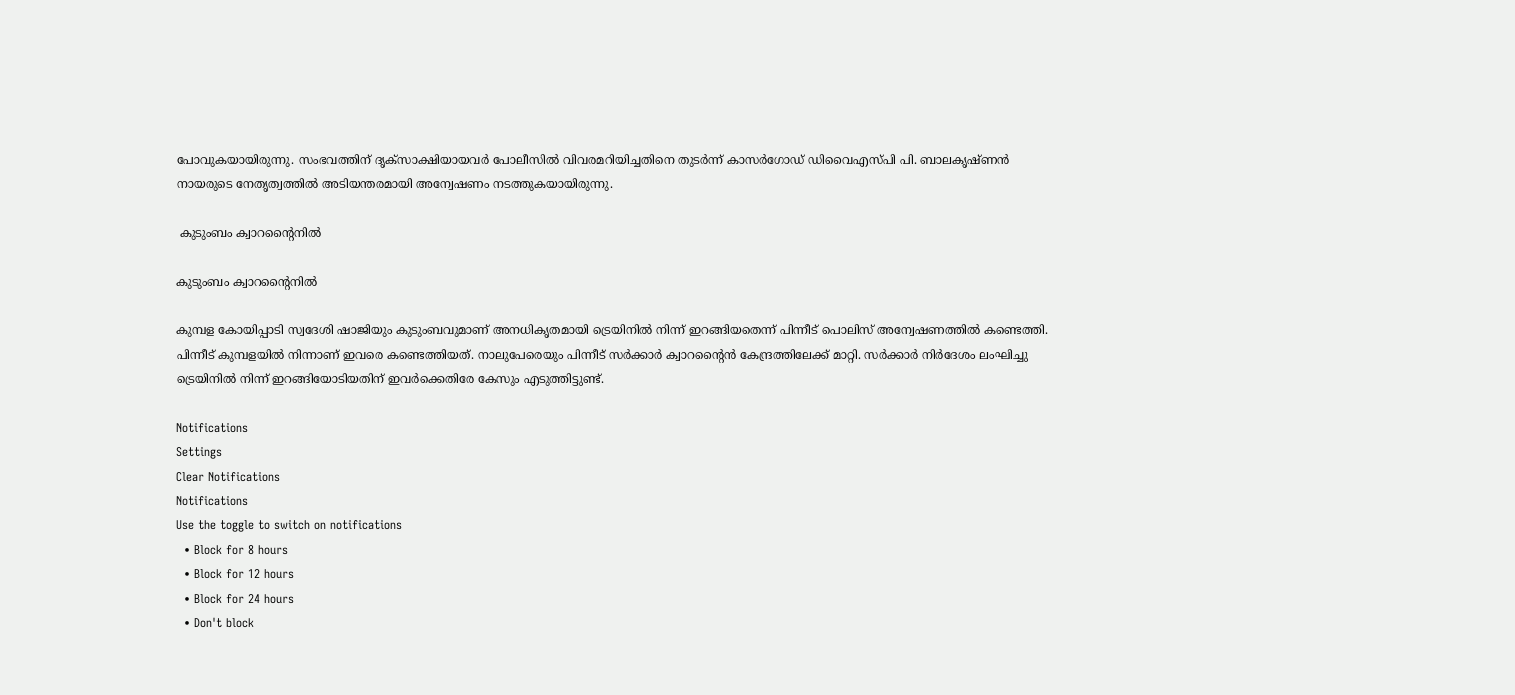പോവുകയായിരുന്നു. സംഭവത്തിന് ദൃക്‌സാക്ഷിയായവര്‍ പോലീസില്‍ വിവരമറിയിച്ചതിനെ തുടര്‍ന്ന് കാസര്‍ഗോഡ് ഡിവൈഎസ്പി പി. ബാലകൃഷ്ണന്‍ നായരുടെ നേതൃത്വത്തില്‍ അടിയന്തരമായി അന്വേഷണം നടത്തുകയായിരുന്നു.

 കുടുംബം ക്വാറന്റൈനിൽ

കുടുംബം ക്വാറന്റൈനിൽ

കുമ്പള കോയിപ്പാടി സ്വദേശി ഷാജിയും കുടുംബവുമാണ് അനധികൃതമായി ട്രെയിനില്‍ നിന്ന് ഇറങ്ങിയതെന്ന് പിന്നീട് പൊലിസ് അന്വേഷണത്തില്‍ കണ്ടെത്തി. പിന്നീട് കുമ്പളയില്‍ നിന്നാണ് ഇവരെ കണ്ടെത്തിയത്. നാലുപേരെയും പിന്നീട് സര്‍ക്കാര്‍ ക്വാറന്‍റൈന്‍ കേന്ദ്രത്തിലേക്ക് മാറ്റി. സര്‍ക്കാര്‍ നിര്‍ദേശം ലംഘിച്ചു ട്രെയിനില്‍ നിന്ന് ഇറങ്ങിയോടിയതിന് ഇവര്‍ക്കെതിരേ കേസും എടുത്തിട്ടുണ്ട്.

Notifications
Settings
Clear Notifications
Notifications
Use the toggle to switch on notifications
  • Block for 8 hours
  • Block for 12 hours
  • Block for 24 hours
  • Don't block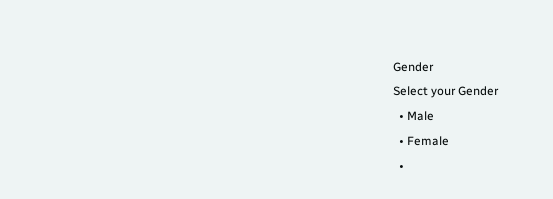Gender
Select your Gender
  • Male
  • Female
  •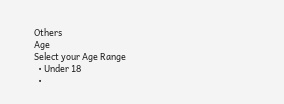Others
Age
Select your Age Range
  • Under 18
  •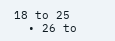18 to 25
  • 26 to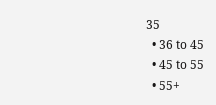35
  • 36 to 45
  • 45 to 55
  • 55+